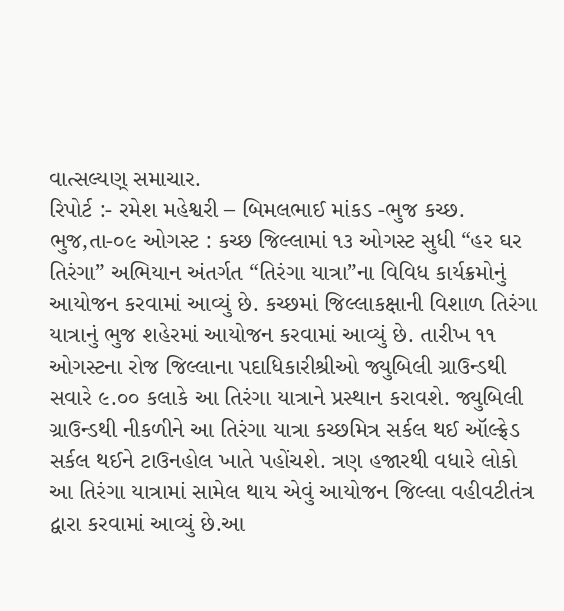વાત્સલ્યણ્ સમાચાર.
રિપોર્ટ :- રમેશ મહેશ્વરી – બિમલભાઈ માંકડ -ભુજ કચ્છ.
ભુજ,તા-૦૯ ઓગસ્ટ : કચ્છ જિલ્લામાં ૧૩ ઓગસ્ટ સુધી “હર ઘર તિરંગા” અભિયાન અંતર્ગત “તિરંગા યાત્રા”ના વિવિધ કાર્યક્રમોનું આયોજન કરવામાં આવ્યું છે. કચ્છમાં જિલ્લાકક્ષાની વિશાળ તિરંગા યાત્રાનું ભુજ શહેરમાં આયોજન કરવામાં આવ્યું છે. તારીખ ૧૧ ઓગસ્ટના રોજ જિલ્લાના પદાધિકારીશ્રીઓ જ્યુબિલી ગ્રાઉન્ડથી સવારે ૯.૦૦ કલાકે આ તિરંગા યાત્રાને પ્રસ્થાન કરાવશે. જ્યુબિલી ગ્રાઉન્ડથી નીકળીને આ તિરંગા યાત્રા કચ્છમિત્ર સર્કલ થઈ ઑલ્ફ્રેડ સર્કલ થઈને ટાઉનહોલ ખાતે પહોંચશે. ત્રણ હજારથી વધારે લોકો આ તિરંગા યાત્રામાં સામેલ થાય એવું આયોજન જિલ્લા વહીવટીતંત્ર દ્વારા કરવામાં આવ્યું છે.આ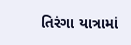તિરંગા યાત્રામાં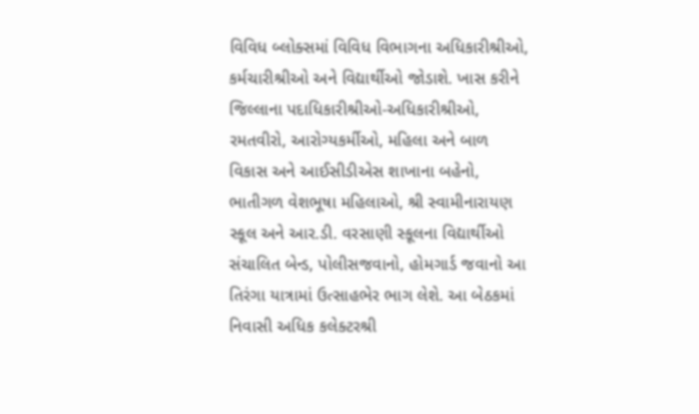વિવિધ બ્લોક્સમાં વિવિધ વિભાગના અધિકારીશ્રીઓ, કર્મચારીશ્રીઓ અને વિદ્યાર્થીઓ જોડાશે. ખાસ કરીને જિલ્લાના પદાધિકારીશ્રીઓ-અધિકારીશ્રીઓ, રમતવીરો, આરોગ્યકર્મીઓ, મહિલા અને બાળ વિકાસ અને આઈસીડીએસ શાખાના બહેનો, ભાતીગળ વેશભૂષા મહિલાઓ, શ્રી સ્વામીનારાયણ સ્કૂલ અને આર.ડી. વરસાણી સ્કૂલના વિદ્યાર્થીઓ સંચાલિત બેન્ડ, પોલીસજવાનો, હોમગાર્ડ જવાનો આ તિરંગા યાત્રામાં ઉત્સાહભેર ભાગ લેશે. આ બેઠકમાં નિવાસી અધિક કલેક્ટરશ્રી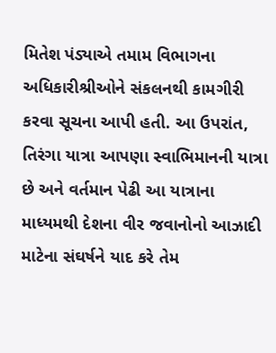મિતેશ પંડ્યાએ તમામ વિભાગના અધિકારીશ્રીઓને સંકલનથી કામગીરી કરવા સૂચના આપી હતી. આ ઉપરાંત, તિરંગા યાત્રા આપણા સ્વાભિમાનની યાત્રા છે અને વર્તમાન પેઢી આ યાત્રાના માધ્યમથી દેશના વીર જવાનોનો આઝાદી માટેના સંઘર્ષને યાદ કરે તેમ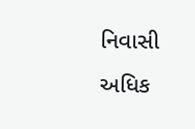નિવાસી અધિક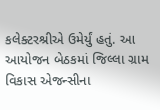કલેક્ટરશ્રીએ ઉમેર્યું હતું. આ આયોજન બેઠકમાં જિલ્લા ગ્રામ વિકાસ એજન્સીના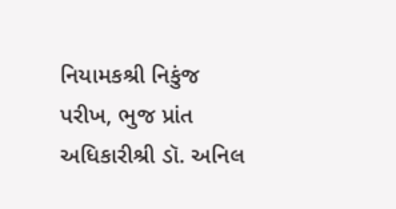નિયામકશ્રી નિકુંજ પરીખ, ભુજ પ્રાંત અધિકારીશ્રી ડૉ. અનિલ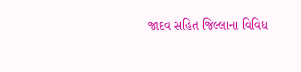જાદવ સહિત જિલ્લાના વિવિધ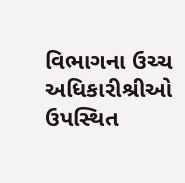વિભાગના ઉચ્ચ અધિકારીશ્રીઓ ઉપસ્થિત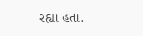રહ્યા હતા.